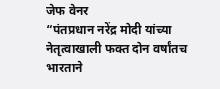जेफ वेनर
“पंतप्रधान नरेंद्र मोदी यांच्या नेतृत्वाखाली फक्त दोन वर्षांतच भारताने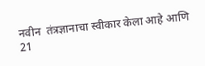नवीन  तंत्रज्ञानाचा स्वीकार केला आहे आणि 21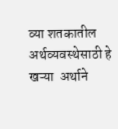व्या शतकातील अर्थव्यवस्थेसाठी हे खऱ्या  अर्थाने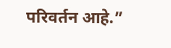परिवर्तन आहे.”